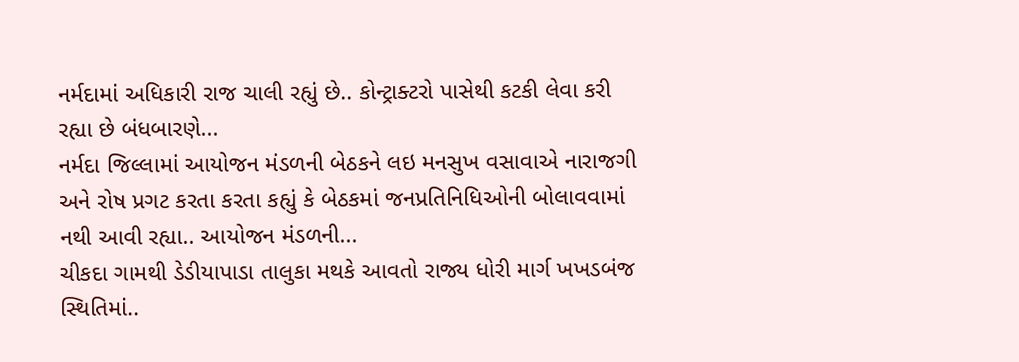નર્મદામાં અધિકારી રાજ ચાલી રહ્યું છે.. કોન્ટ્રાક્ટરો પાસેથી કટકી લેવા કરી રહ્યા છે બંધબારણે...
નર્મદા જિલ્લામાં આયોજન મંડળની બેઠકને લઇ મનસુખ વસાવાએ નારાજગી અને રોષ પ્રગટ કરતા કરતા કહ્યું કે બેઠકમાં જનપ્રતિનિધિઓની બોલાવવામાં નથી આવી રહ્યા.. આયોજન મંડળની...
ચીકદા ગામથી ડેડીયાપાડા તાલુકા મથકે આવતો રાજ્ય ધોરી માર્ગ ખખડબંજ સ્થિતિમાં..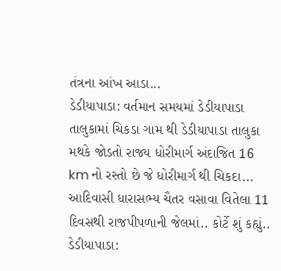તંત્રના આંખ આડા...
ડેડીયાપાડા: વર્તમાન સમયમાં ડેડીયાપાડા તાલુકામાં ચિકડા ગામ થી ડેડીયાપાડા તાલુકા મથકે જોડતો રાજ્ય ધોરીમાર્ગ અંદાજિત 16 km નો રસ્તો છે જે ધોરીમાર્ગ થી ચિકદા...
આદિવાસી ધારાસભ્ય ચૈતર વસાવા વિતેલા 11 દિવસથી રાજપીપળાની જેલમાં.. કોર્ટે શું કહ્યું..
ડેડીયાપાડા: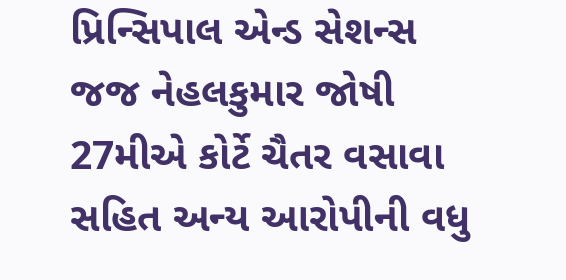પ્રિન્સિપાલ એન્ડ સેશન્સ જજ નેહલકુમાર જોષી 27મીએ કોર્ટે ચૈતર વસાવા સહિત અન્ય આરોપીની વધુ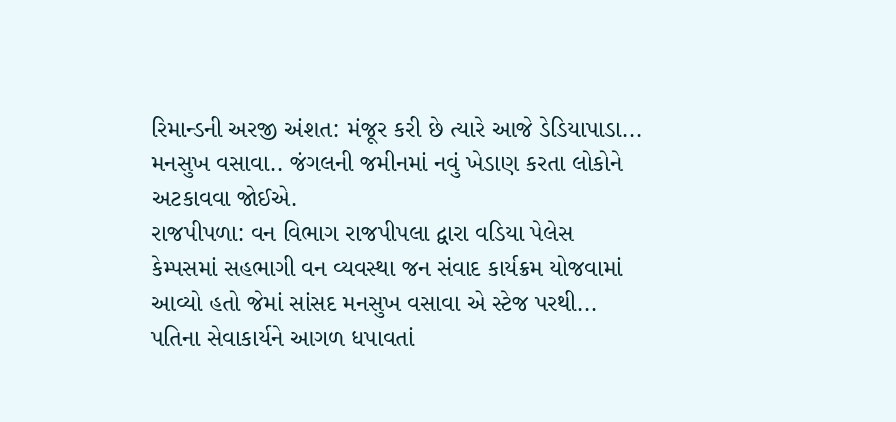રિમાન્ડની અરજી અંશત: મંજૂર કરી છે ત્યારે આજે ડેડિયાપાડા...
મનસુખ વસાવા.. જંગલની જમીનમાં નવું ખેડાણ કરતા લોકોને અટકાવવા જોઈએ.
રાજપીપળા: વન વિભાગ રાજપીપલા દ્વારા વડિયા પેલેસ કેમ્પસમાં સહભાગી વન વ્યવસ્થા જન સંવાદ કાર્યક્રમ યોજવામાં આવ્યો હતો જેમાં સાંસદ મનસુખ વસાવા એ સ્ટેજ પરથી...
પતિના સેવાકાર્યને આગળ ધપાવતાં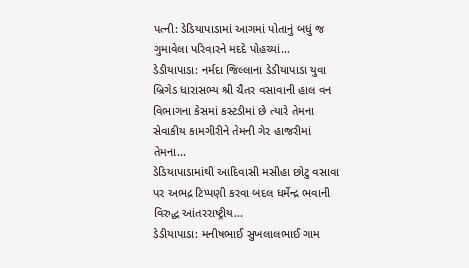પત્ની: ડેડિયાપાડામાં આગમાં પોતાનું બધું જ ગુમાવેલા પરિવારને મદદે પોહચ્યાં...
ડેડીયાપાડા: નર્મદા જિલ્લાના ડેડીયાપાડા યુવા બ્રિગેડ ધારાસભ્ય શ્રી ચૈતર વસાવાની હાલ વન વિભાગના કેસમાં કસ્ટડીમાં છે ત્યારે તેમના સેવાકીય કામગીરીને તેમની ગેર હાજરીમાં તેમના...
ડેડિયાપાડામાંથી આદિવાસી મસીહા છોટુ વસાવા પર અભદ્ર ટિપ્પણી કરવા બદલ ધર્મેન્દ્ર ભવાની વિરુદ્ધ આંતરરાષ્ટ્રીય...
ડેડીયાપાડા: મનીષભાઈ સુખલાલભાઈ ગામ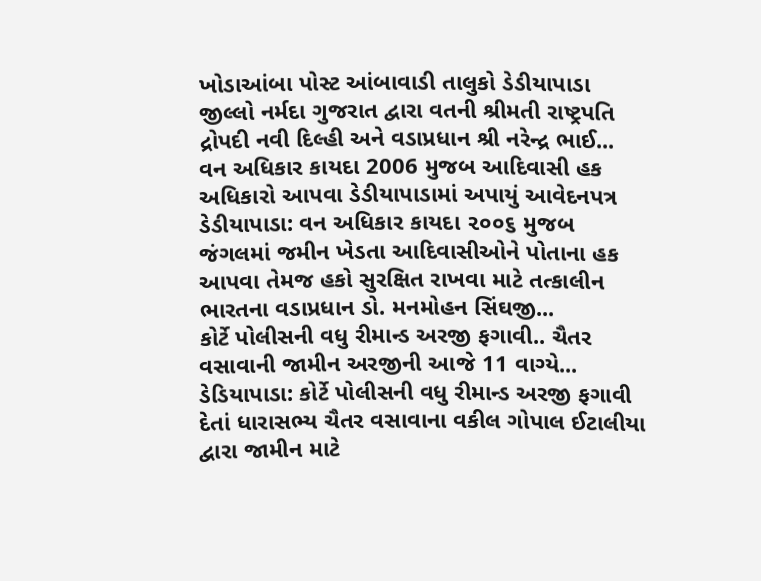ખોડાઆંબા પોસ્ટ આંબાવાડી તાલુકો ડેડીયાપાડા જીલ્લો નર્મદા ગુજરાત દ્વારા વતની શ્રીમતી રાષ્ટ્રપતિ દ્રોપદી નવી દિલ્હી અને વડાપ્રધાન શ્રી નરેન્દ્ર ભાઈ...
વન અધિકાર કાયદા 2006 મુજબ આદિવાસી હક અધિકારો આપવા ડેડીયાપાડામાં અપાયું આવેદનપત્ર
ડેડીયાપાડા: વન અધિકાર કાયદા ૨૦૦૬ મુજબ જંગલમાં જમીન ખેડતા આદિવાસીઓને પોતાના હક આપવા તેમજ હકો સુરક્ષિત રાખવા માટે તત્કાલીન ભારતના વડાપ્રધાન ડો. મનમોહન સિંઘજી...
કોર્ટે પોલીસની વધુ રીમાન્ડ અરજી ફગાવી.. ચૈતર વસાવાની જામીન અરજીની આજે 11 વાગ્યે...
ડેડિયાપાડા: કોર્ટે પોલીસની વધુ રીમાન્ડ અરજી ફગાવી દેતાં ધારાસભ્ય ચૈતર વસાવાના વકીલ ગોપાલ ઈટાલીયા દ્વારા જામીન માટે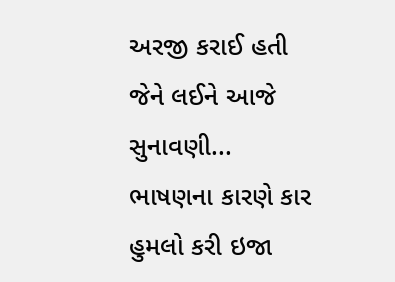અરજી કરાઈ હતી જેને લઈને આજે સુનાવણી...
ભાષણના કારણે કાર હુમલો કરી ઇજા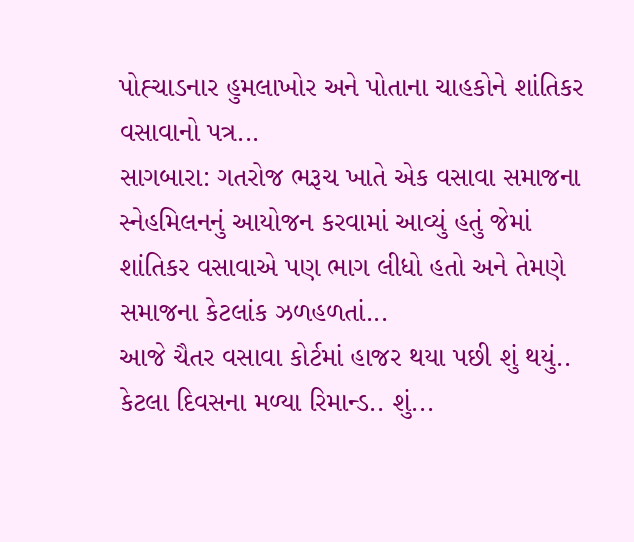પોહ્ચાડનાર હુમલાખોર અને પોતાના ચાહકોને શાંતિકર વસાવાનો પત્ર...
સાગબારા: ગતરોજ ભરૂચ ખાતે એક વસાવા સમાજના સ્નેહમિલનનું આયોજન કરવામાં આવ્યું હતું જેમાં શાંતિકર વસાવાએ પણ ભાગ લીધો હતો અને તેમણે સમાજના કેટલાંક ઝળહળતાં...
આજે ચૈતર વસાવા કોર્ટમાં હાજર થયા પછી શું થયું.. કેટલા દિવસના મળ્યા રિમાન્ડ.. શું...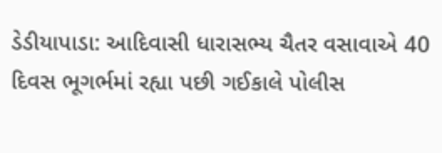ડેડીયાપાડા: આદિવાસી ધારાસભ્ય ચૈતર વસાવાએ 40 દિવસ ભૂગર્ભમાં રહ્યા પછી ગઈકાલે પોલીસ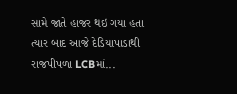સામે જાતે હાજર થઇ ગયા હતા ત્યાર બાદ આજે દેડિયાપાડાથી રાજપીપળા LCBમાં...